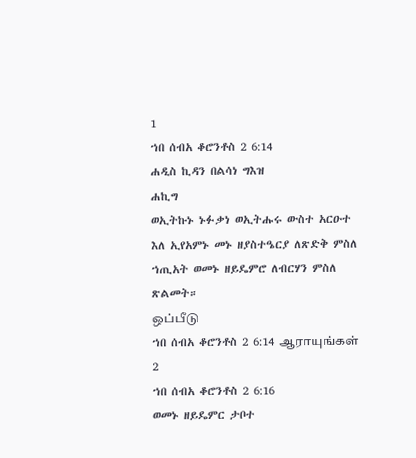1
ኀበ ሰብአ ቆሮንቶስ 2 6:14
ሐዲስ ኪዳን በልሳነ ግእዝ
ሐኪግ
ወኢትኩኑ ኑፉቃነ ወኢትሑሩ ውስተ አርዑተ እለ ኢየአምኑ መኑ ዘያስተዔርያ ለጽድቅ ምስለ ኀጢአት ወመኑ ዘይዴምሮ ለብርሃን ምስለ ጽልመት።
ஒப்பீடு
ኀበ ሰብአ ቆሮንቶስ 2 6:14 ஆராயுங்கள்
2
ኀበ ሰብአ ቆሮንቶስ 2 6:16
ወመኑ ዘይዴምር ታቦተ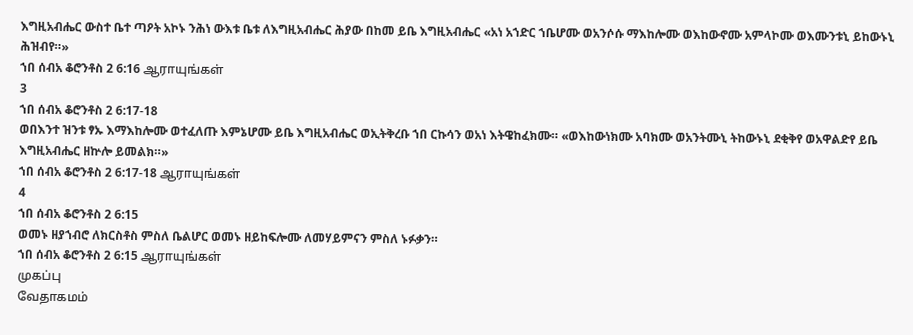እግዚአብሔር ውስተ ቤተ ጣዖት አኮኑ ንሕነ ውእቱ ቤቱ ለእግዚአብሔር ሕያው በከመ ይቤ እግዚአብሔር «አነ አኀድር ኀቤሆሙ ወአንሶሱ ማእከሎሙ ወእከውኖሙ አምላኮሙ ወእሙንቱኒ ይከውኑኒ ሕዝብየ።»
ኀበ ሰብአ ቆሮንቶስ 2 6:16 ஆராயுங்கள்
3
ኀበ ሰብአ ቆሮንቶስ 2 6:17-18
ወበእንተ ዝንቱ ፃኡ እማእከሎሙ ወተፈለጡ እምኔሆሙ ይቤ እግዚአብሔር ወኢትቅረቡ ኀበ ርኩሳን ወአነ እትዌከፈክሙ። «ወእከውነክሙ አባክሙ ወአንትሙኒ ትከውኑኒ ደቂቅየ ወአዋልድየ ይቤ እግዚአብሔር ዘኵሎ ይመልክ።»
ኀበ ሰብአ ቆሮንቶስ 2 6:17-18 ஆராயுங்கள்
4
ኀበ ሰብአ ቆሮንቶስ 2 6:15
ወመኑ ዘያኀብሮ ለክርስቶስ ምስለ ቤልሆር ወመኑ ዘይከፍሎሙ ለመሃይምናን ምስለ ኑፉቃን።
ኀበ ሰብአ ቆሮንቶስ 2 6:15 ஆராயுங்கள்
முகப்பு
வேதாகமம்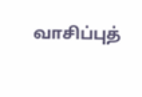வாசிப்புத்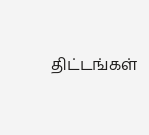திட்டங்கள்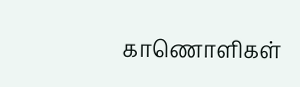காணொளிகள்